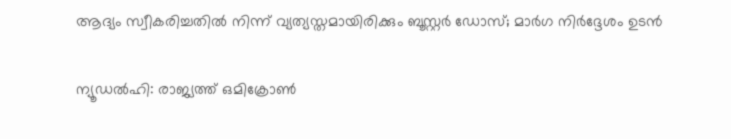ആദ്യം സ്വീകരിച്ചതില്‍ നിന്ന് വ്യത്യസ്തമായിരിക്കും ബൂസ്റ്റര്‍ ഡോസ്; മാര്‍ഗ നിര്‍ദ്ദേശം ഉടന്‍

ന്യൂഡല്‍ഹി: രാജ്യത്ത് ഒമിക്രോണ്‍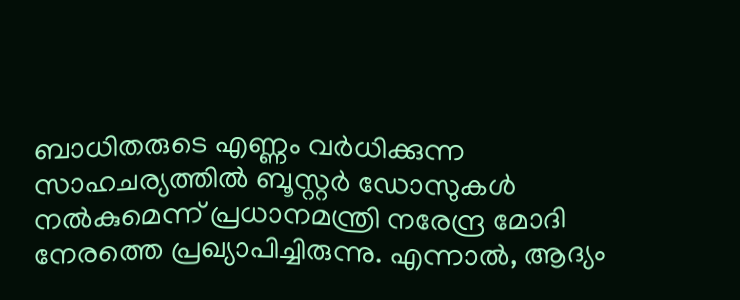ബാധിതരുടെ എണ്ണം വര്‍ധിക്കുന്ന സാഹചര്യത്തില്‍ ബൂസ്റ്റര്‍ ഡോസുകള്‍ നല്‍കുമെന്ന് പ്രധാനമന്ത്രി നരേന്ദ്ര മോദി നേരത്തെ പ്രഖ്യാപിച്ചിരുന്നു. എന്നാല്‍, ആദ്യം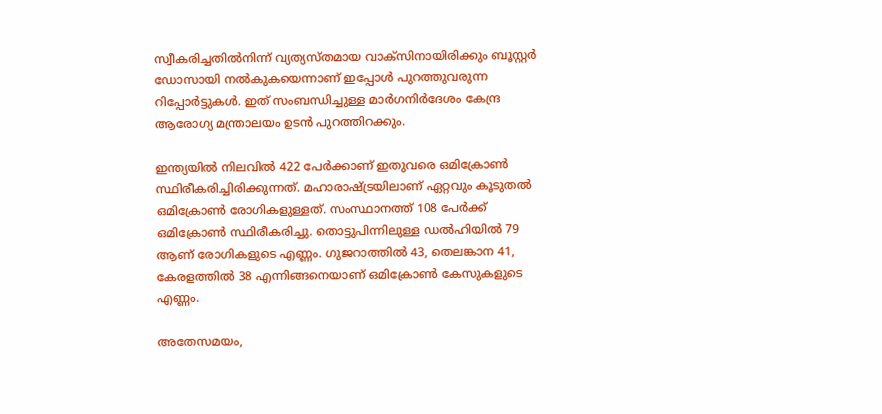സ്വീകരിച്ചതില്‍നിന്ന് വ്യത്യസ്തമായ വാക്‌സിനായിരിക്കും ബൂസ്റ്റര്‍ ഡോസായി നല്‍കുകയെന്നാണ് ഇപ്പോള്‍ പുറത്തുവരുന്ന റിപ്പോര്‍ട്ടുകള്‍. ഇത് സംബന്ധിച്ചുള്ള മാര്‍ഗനിര്‍ദേശം കേന്ദ്ര ആരോഗ്യ മന്ത്രാലയം ഉടന്‍ പുറത്തിറക്കും.

ഇന്ത്യയില്‍ നിലവില്‍ 422 പേര്‍ക്കാണ് ഇതുവരെ ഒമിക്രോണ്‍ സ്ഥിരീകരിച്ചിരിക്കുന്നത്. മഹാരാഷ്ട്രയിലാണ് ഏറ്റവും കൂടുതല്‍ ഒമിക്രോണ്‍ രോഗികളുള്ളത്. സംസ്ഥാനത്ത് 108 പേര്‍ക്ക് ഒമിക്രോണ്‍ സ്ഥിരീകരിച്ചു. തൊട്ടുപിന്നിലുള്ള ഡല്‍ഹിയില്‍ 79 ആണ് രോഗികളുടെ എണ്ണം. ഗുജറാത്തില്‍ 43, തെലങ്കാന 41, കേരളത്തില്‍ 38 എന്നിങ്ങനെയാണ് ഒമിക്രോണ്‍ കേസുകളുടെ എണ്ണം.

അതേസമയം,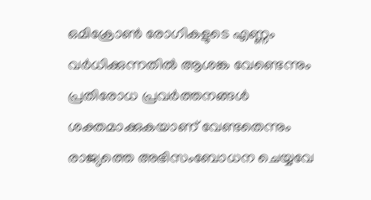ഒമിക്രോണ്‍ രോഗികളുടെ എണ്ണം വര്‍ധിക്കുന്നതില്‍ ആശങ്ക വേണ്ടെന്നും പ്രതിരോധ പ്രവര്‍ത്തനങ്ങള്‍ ശക്തമാക്കുകയാണ് വേണ്ടതെന്നും രാജ്യത്തെ അഭിസംബോധന ചെയ്യവേ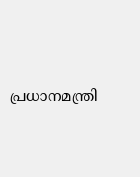പ്രധാനമന്ത്രി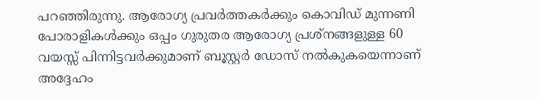പറഞ്ഞിരുന്നു. ആരോഗ്യ പ്രവര്‍ത്തകര്‍ക്കും കൊവിഡ് മുന്നണി പോരാളികള്‍ക്കും ഒപ്പം ഗുരുതര ആരോഗ്യ പ്രശ്‌നങ്ങളുള്ള 60 വയസ്സ് പിന്നിട്ടവര്‍ക്കുമാണ് ബൂസ്റ്റര്‍ ഡോസ് നല്‍കുകയെന്നാണ് അദ്ദേഹം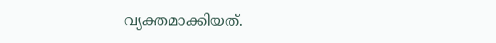വ്യക്തമാക്കിയത്.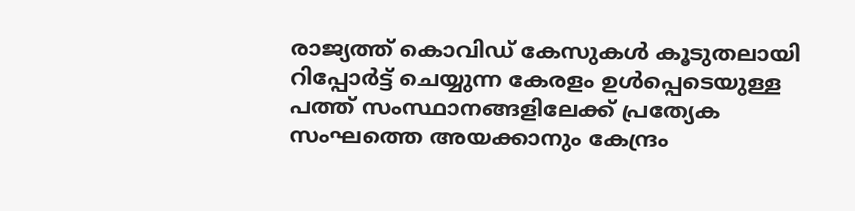രാജ്യത്ത് കൊവിഡ് കേസുകള്‍ കൂടുതലായി റിപ്പോര്‍ട്ട് ചെയ്യുന്ന കേരളം ഉള്‍പ്പെടെയുള്ള പത്ത് സംസ്ഥാനങ്ങളിലേക്ക് പ്രത്യേക സംഘത്തെ അയക്കാനും കേന്ദ്രം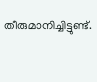തീരുമാനിച്ചിട്ടുണ്ട്.